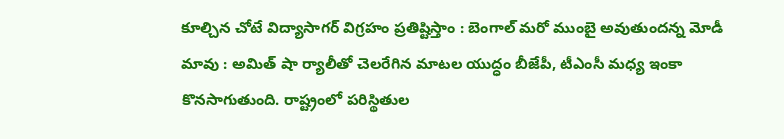కూల్చిన చోటే విద్యాసాగర్ విగ్రహం ప్రతిష్టిస్తాం : బెంగాల్ మరో ముంబై అవుతుందన్న మోడీ
మావు : అమిత్ షా ర్యాలీతో చెలరేగిన మాటల యుద్ధం బీజేపీ, టీఎంసీ మధ్య ఇంకా కొనసాగుతుంది. రాష్ట్రంలో పరిస్థితుల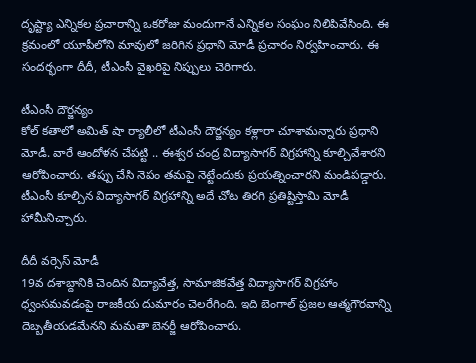దృష్ట్యా ఎన్నికల ప్రచారాన్ని ఒకరోజు మందుగానే ఎన్నికల సంఘం నిలిపివేసింది. ఈ క్రమంలో యూపీలోని మావులో జరిగిన ప్రధాని మోడీ ప్రచారం నిర్వహించారు. ఈ సందర్భంగా దీదీ, టీఎంసీ వైఖరిపై నిప్పులు చెరిగారు.

టీఎంసీ దౌర్జన్యం
కోల్ కతాలో అమిత్ షా ర్యాలీలో టీఎంసీ దౌర్జన్యం కళ్లారా చూశామన్నారు ప్రధాని మోడీ. వారే ఆందోళన చేపట్టి .. ఈశ్వర చంద్ర విద్యాసాగర్ విగ్రహాన్ని కూల్చివేశారని ఆరోపించారు. తప్పు చేసి నెపం తమపై నెట్టేందుకు ప్రయత్నించారని మండిపడ్డారు. టీఎంసీ కూల్చిన విద్యాసాగర్ విగ్రహాన్ని అదే చోట తిరగి ప్రతిష్టిస్తామి మోడీ హామీనిచ్చారు.

దీదీ వర్సెస్ మోడీ
19వ దశాబ్దానికి చెందిన విద్యావేత్త, సామాజికవేత్త విద్యాసాగర్ విగ్రహాం ధ్వంసమవడంపై రాజకీయ దుమారం చెలరేగింది. ఇది బెంగాల్ ప్రజల ఆత్మగౌరవాన్ని దెబ్బతీయడమేనని మమతా బెనర్జీ ఆరోపించారు.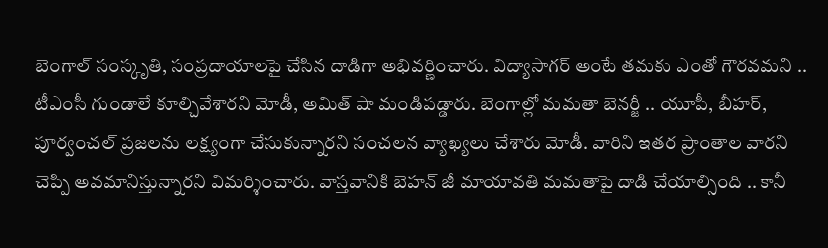బెంగాల్ సంస్కృతి, సంప్రదాయాలపై చేసిన దాడిగా అభివర్ణించారు. విద్యాసాగర్ అంటే తమకు ఎంతో గౌరవమని .. టీఎంసీ గుండాలే కూల్చివేశారని మోడీ, అమిత్ షా మండిపడ్డారు. బెంగాల్లో మమతా బెనర్జీ .. యూపీ, బీహర్, పూర్వంచల్ ప్రజలను లక్ష్యంగా చేసుకున్నారని సంచలన వ్యాఖ్యలు చేశారు మోడీ. వారిని ఇతర ప్రాంతాల వారని చెప్పి అవమానిస్తున్నారని విమర్శించారు. వాస్తవానికి బెహన్ జీ మాయావతి మమతాపై దాడి చేయాల్సింది .. కానీ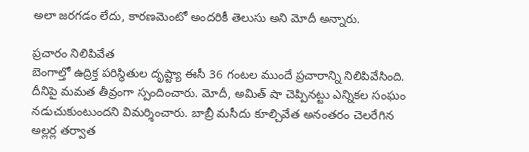అలా జరగడం లేదు, కారణమెంటో అందరికీ తెలుసు అని మోదీ అన్నారు.

ప్రచారం నిలిపివేత
బెంగాల్తో ఉద్రిక్త పరిస్థితుల దృష్ట్యా ఈసీ 36 గంటల ముందే ప్రచారాన్ని నిలిపివేసింది. దీనిపై మమత తీవ్రంగా స్పందించారు. మోదీ, అమిత్ షా చెప్పినట్టు ఎన్నికల సంఘం నడుచుకుంటుందని విమర్శించారు. బాబ్రీ మసీదు కూల్చివేత అనంతరం చెలరేగిన అల్లర్ల తర్వాత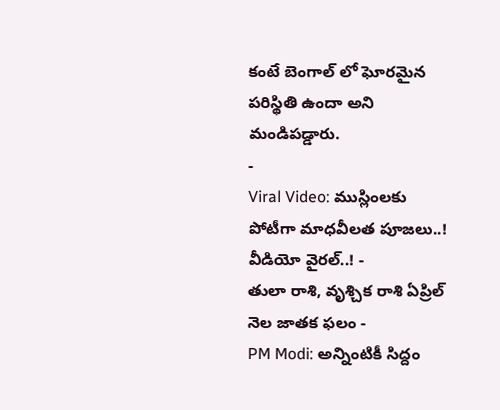కంటే బెంగాల్ లో ఘోరమైన పరిస్థితి ఉందా అని మండిపడ్డారు.
-
Viral Video: ముస్లింలకు పోటీగా మాధవీలత పూజలు..! వీడియో వైరల్..! -
తులా రాశి, వృశ్చిక రాశి ఏప్రిల్ నెల జాతక ఫలం -
PM Modi: అన్నింటికీ సిద్దం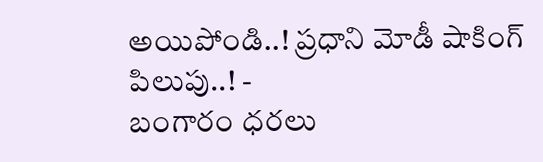అయిపోండి..! ప్రధాని మోడీ షాకింగ్ పిలుపు..! -
బంగారం ధరలు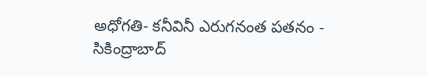అధోగతి- కనీవినీ ఎరుగనంత పతనం -
సికింద్రాబాద్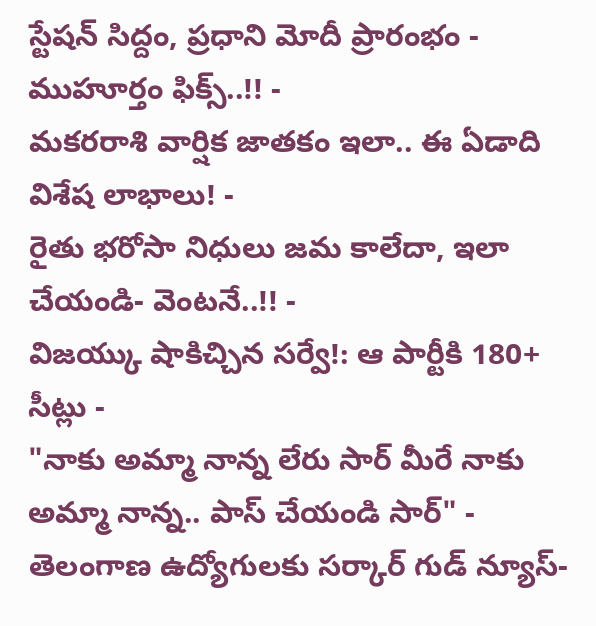స్టేషన్ సిద్దం, ప్రధాని మోదీ ప్రారంభం - ముహూర్తం ఫిక్స్..!! -
మకరరాశి వార్షిక జాతకం ఇలా.. ఈ ఏడాది విశేష లాభాలు! -
రైతు భరోసా నిధులు జమ కాలేదా, ఇలా చేయండి- వెంటనే..!! -
విజయ్కు షాకిచ్చిన సర్వే!: ఆ పార్టీకి 180+ సీట్లు -
"నాకు అమ్మా నాన్న లేరు సార్ మీరే నాకు అమ్మా నాన్న.. పాస్ చేయండి సార్" -
తెలంగాణ ఉద్యోగులకు సర్కార్ గుడ్ న్యూస్-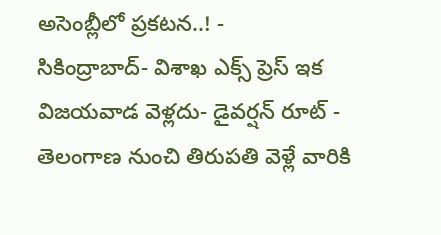అసెంబ్లీలో ప్రకటన..! -
సికింద్రాబాద్- విశాఖ ఎక్స్ ప్రెస్ ఇక విజయవాడ వెళ్లదు- డైవర్షన్ రూట్ -
తెలంగాణ నుంచి తిరుపతి వెళ్లే వారికి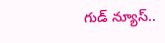గుడ్ న్యూస్..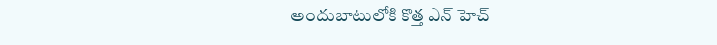అందుబాటులోకి కొత్త ఎన్ హెచ్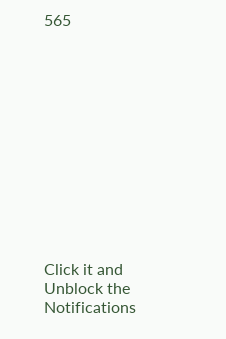565












Click it and Unblock the Notifications